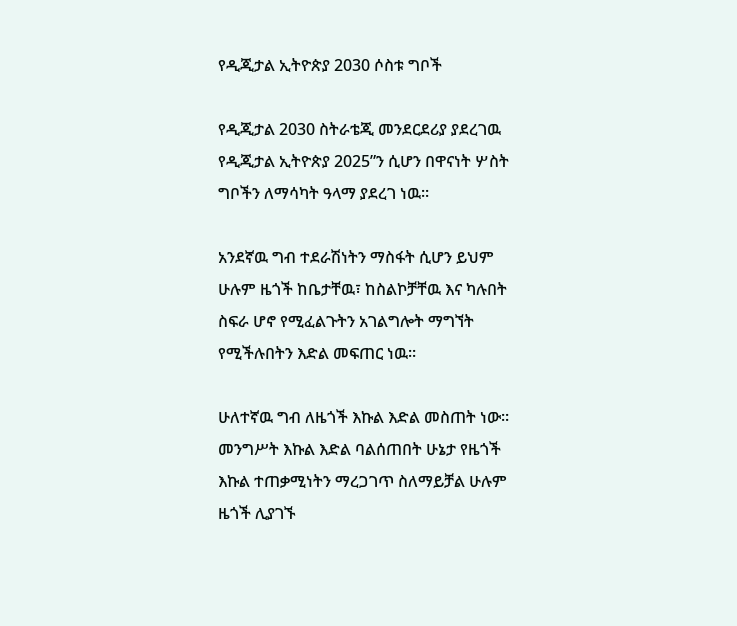የዲጂታል ኢትዮጵያ 2030 ሶስቱ ግቦች

የዲጂታል 2030 ስትራቴጂ መንደርደሪያ ያደረገዉ የዲጂታል ኢትዮጵያ 2025”ን ሲሆን በዋናነት ሦስት ግቦችን ለማሳካት ዓላማ ያደረገ ነዉ፡፡

አንደኛዉ ግብ ተደራሽነትን ማስፋት ሲሆን ይህም ሁሉም ዜጎች ከቤታቸዉ፣ ከስልኮቻቸዉ እና ካሉበት ስፍራ ሆኖ የሚፈልጉትን አገልግሎት ማግኘት የሚችሉበትን እድል መፍጠር ነዉ፡፡

ሁለተኛዉ ግብ ለዜጎች እኩል እድል መስጠት ነው፡፡ መንግሥት እኩል እድል ባልሰጠበት ሁኔታ የዜጎች እኩል ተጠቃሚነትን ማረጋገጥ ስለማይቻል ሁሉም ዜጎች ሊያገኙ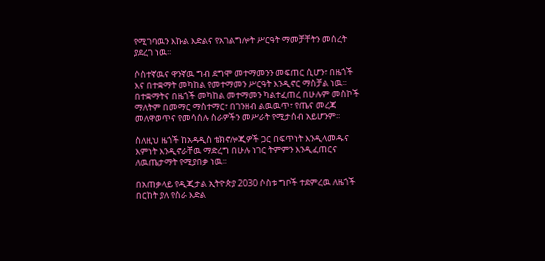የሚገባዉን እኩል እድልና የአገልግሎት ሥርዓት ማመቻቸትን መሰረት ያደረገ ነዉ፡፡

ሶስተኛዉና ዋንኛዉ ግብ ደግሞ መተማመንን መፍጠር ሲሆን፣ በዜጎች እና በተቋማት መካከል የመተማመን ሥርዓት እንዲኖር ማስቻል ነዉ፡፡ በተቋማትና በዜጎች መካከል መተማመን ካልተፈጠረ በሁሉም መስኮች ማለትም በመማር ማስተማር፣ በገንዘብ ልዉዉጥ፣ የጤና መረጃ መለዋወጥና የመሳሰሉ ስራዎችን መሥራት የሚታሰብ አይሆንም፡፡

ስለዚህ ዜጎች ከአዳዲስ ቴክኖሎጂዎች ጋር በፍጥነት እንዲላመዱና እምነት እንዲኖራቸዉ ማድረግ በሁሉ ነገር ትምምን እንዲፈጠርና ለዉጤታማት የሚያበቃ ነዉ፡፡

በአጠቃላይ የዲጂታል ኢትዮጵያ 2030 ሶስቱ ግቦች ተደምረዉ ለዜጎች በርከት ያለ የስራ እድል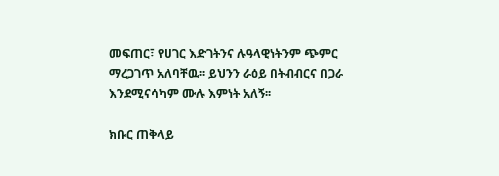መፍጠር፣ የሀገር እድገትንና ሉዓላዊነትንም ጭምር ማረጋገጥ አለባቸዉ፡፡ ይህንን ራዕይ በትብብርና በጋራ እንደሚናሳካም ሙሉ እምነት አለኝ፡፡

ክቡር ጠቅላይ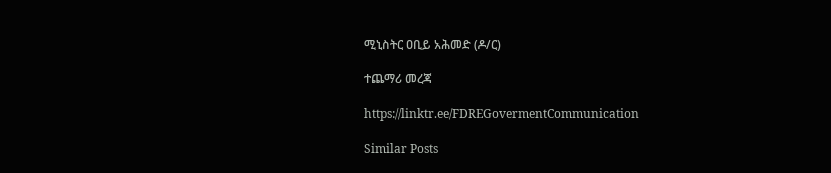ሚኒስትር ዐቢይ አሕመድ (ዶ/ር)

ተጨማሪ መረጃ

https://linktr.ee/FDREGovermentCommunication

Similar Posts